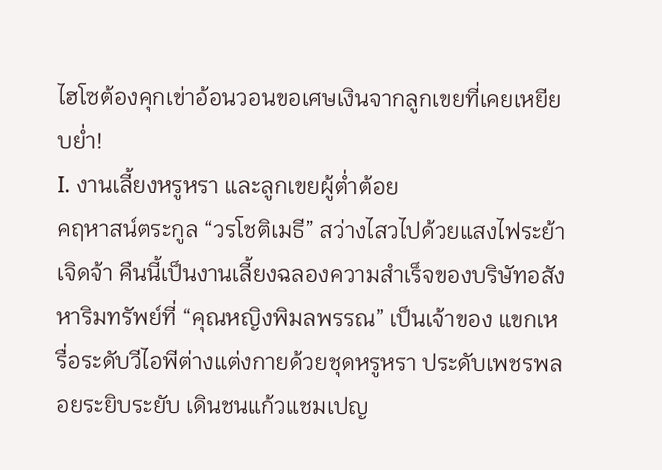ไฮโซต้องคุกเข่าอ้อนวอนขอเศษเงินจากลูกเขยที่เคยเหยียบย่ำ!
I. งานเลี้ยงหรูหรา และลูกเขยผู้ต่ำต้อย
คฤหาสน์ตระกูล “วรโชติเมธี” สว่างไสวไปด้วยแสงไฟระย้าเจิดจ้า คืนนี้เป็นงานเลี้ยงฉลองความสำเร็จของบริษัทอสังหาริมทรัพย์ที่ “คุณหญิงพิมลพรรณ” เป็นเจ้าของ แขกเหรื่อระดับวีไอพีต่างแต่งกายด้วยชุดหรูหรา ประดับเพชรพลอยระยิบระยับ เดินชนแก้วแชมเปญ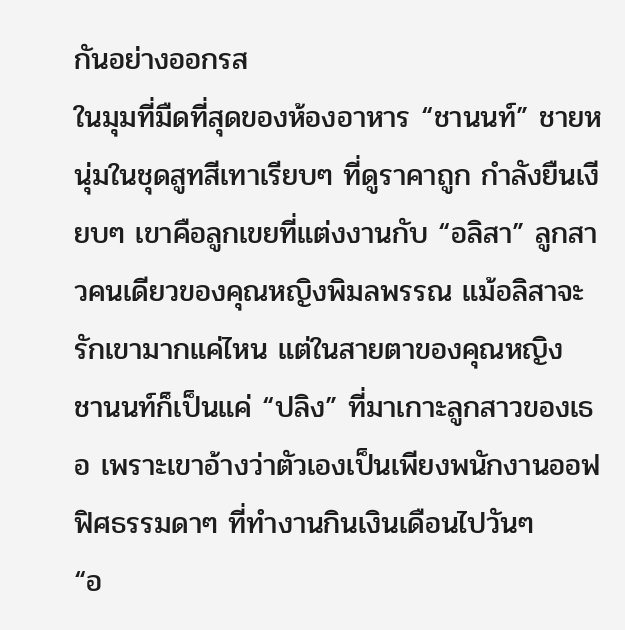กันอย่างออกรส
ในมุมที่มืดที่สุดของห้องอาหาร “ชานนท์” ชายหนุ่มในชุดสูทสีเทาเรียบๆ ที่ดูราคาถูก กำลังยืนเงียบๆ เขาคือลูกเขยที่แต่งงานกับ “อลิสา” ลูกสาวคนเดียวของคุณหญิงพิมลพรรณ แม้อลิสาจะรักเขามากแค่ไหน แต่ในสายตาของคุณหญิง ชานนท์ก็เป็นแค่ “ปลิง” ที่มาเกาะลูกสาวของเธอ เพราะเขาอ้างว่าตัวเองเป็นเพียงพนักงานออฟฟิศธรรมดาๆ ที่ทำงานกินเงินเดือนไปวันๆ
“อ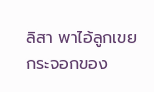ลิสา พาไอ้ลูกเขยกระจอกของ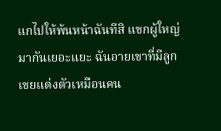แกไปให้พ้นหน้าฉันทีสิ แขกผู้ใหญ่มากันเยอะแยะ ฉันอายเขาที่มีลูกเขยแต่งตัวเหมือนคน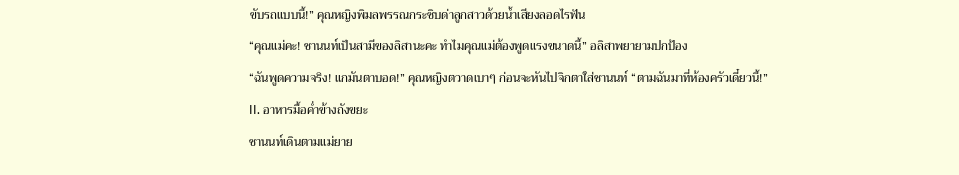ขับรถแบบนี้!” คุณหญิงพิมลพรรณกระซิบด่าลูกสาวด้วยน้ำเสียงลอดไรฟัน
“คุณแม่คะ! ชานนท์เป็นสามีของลิสานะคะ ทำไมคุณแม่ต้องพูดแรงขนาดนี้” อลิสาพยายามปกป้อง
“ฉันพูดความจริง! แกมันตาบอด!” คุณหญิงตวาดเบาๆ ก่อนจะหันไปจิกตาใส่ชานนท์ “ตามฉันมาที่ห้องครัวเดี๋ยวนี้!”
II. อาหารมื้อค่ำข้างถังขยะ
ชานนท์เดินตามแม่ยาย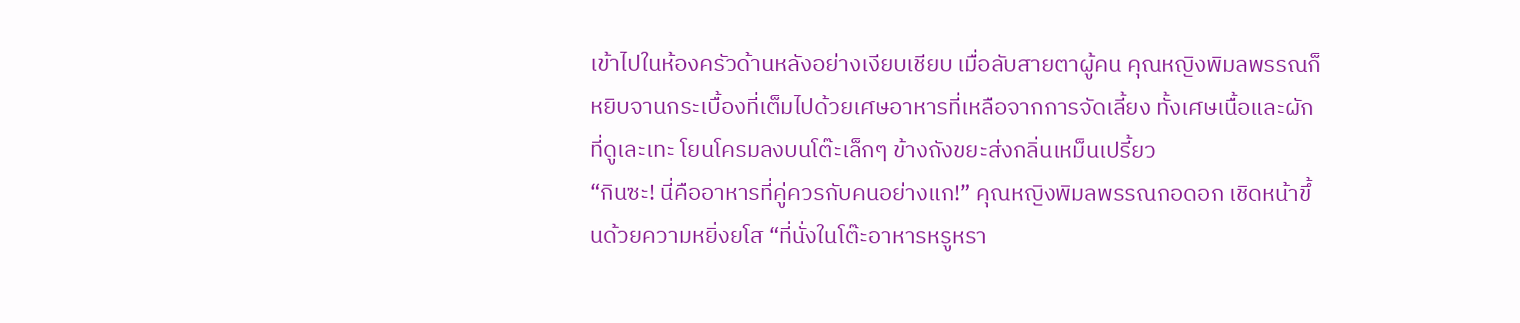เข้าไปในห้องครัวด้านหลังอย่างเงียบเชียบ เมื่อลับสายตาผู้คน คุณหญิงพิมลพรรณก็หยิบจานกระเบื้องที่เต็มไปด้วยเศษอาหารที่เหลือจากการจัดเลี้ยง ทั้งเศษเนื้อและผักที่ดูเละเทะ โยนโครมลงบนโต๊ะเล็กๆ ข้างถังขยะส่งกลิ่นเหม็นเปรี้ยว
“กินซะ! นี่คืออาหารที่คู่ควรกับคนอย่างแก!” คุณหญิงพิมลพรรณกอดอก เชิดหน้าขึ้นด้วยความหยิ่งยโส “ที่นั่งในโต๊ะอาหารหรูหรา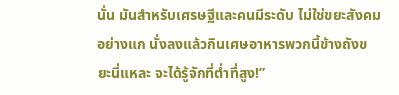นั่น มันสำหรับเศรษฐีและคนมีระดับ ไม่ใช่ขยะสังคมอย่างแก นั่งลงแล้วกินเศษอาหารพวกนี้ข้างถังขยะนี่แหละ จะได้รู้จักที่ต่ำที่สูง!”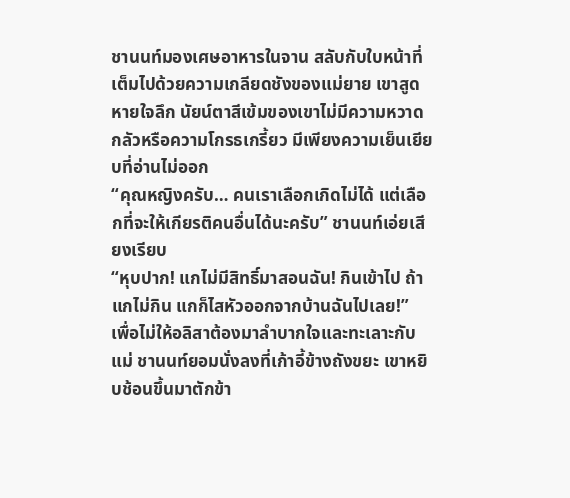ชานนท์มองเศษอาหารในจาน สลับกับใบหน้าที่เต็มไปด้วยความเกลียดชังของแม่ยาย เขาสูดหายใจลึก นัยน์ตาสีเข้มของเขาไม่มีความหวาดกลัวหรือความโกรธเกรี้ยว มีเพียงความเย็นเยียบที่อ่านไม่ออก
“คุณหญิงครับ… คนเราเลือกเกิดไม่ได้ แต่เลือกที่จะให้เกียรติคนอื่นได้นะครับ” ชานนท์เอ่ยเสียงเรียบ
“หุบปาก! แกไม่มีสิทธิ์มาสอนฉัน! กินเข้าไป ถ้าแกไม่กิน แกก็ไสหัวออกจากบ้านฉันไปเลย!”
เพื่อไม่ให้อลิสาต้องมาลำบากใจและทะเลาะกับแม่ ชานนท์ยอมนั่งลงที่เก้าอี้ข้างถังขยะ เขาหยิบช้อนขึ้นมาตักข้า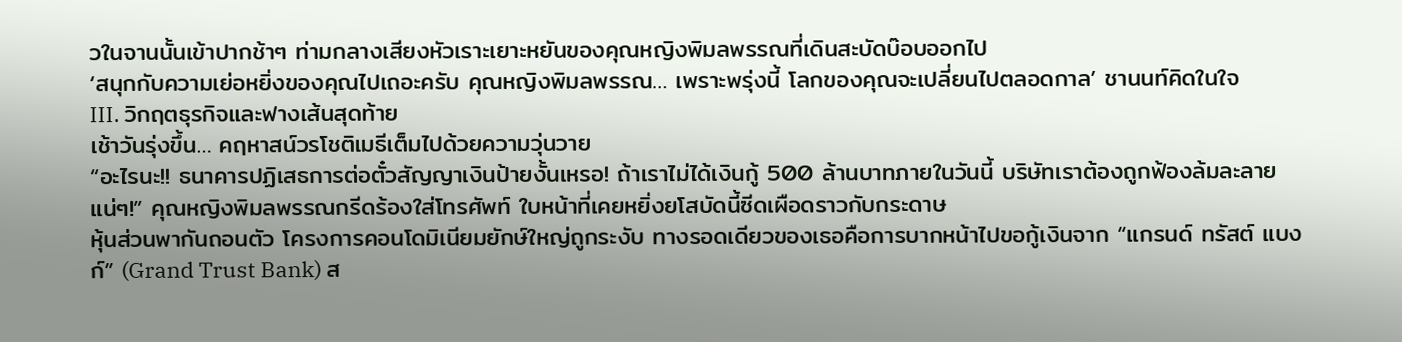วในจานนั้นเข้าปากช้าๆ ท่ามกลางเสียงหัวเราะเยาะหยันของคุณหญิงพิมลพรรณที่เดินสะบัดบ๊อบออกไป
‘สนุกกับความเย่อหยิ่งของคุณไปเถอะครับ คุณหญิงพิมลพรรณ… เพราะพรุ่งนี้ โลกของคุณจะเปลี่ยนไปตลอดกาล’ ชานนท์คิดในใจ
III. วิกฤตธุรกิจและฟางเส้นสุดท้าย
เช้าวันรุ่งขึ้น… คฤหาสน์วรโชติเมธีเต็มไปด้วยความวุ่นวาย
“อะไรนะ!! ธนาคารปฏิเสธการต่อตั๋วสัญญาเงินป้ายงั้นเหรอ! ถ้าเราไม่ได้เงินกู้ 500 ล้านบาทภายในวันนี้ บริษัทเราต้องถูกฟ้องล้มละลายแน่ๆ!” คุณหญิงพิมลพรรณกรีดร้องใส่โทรศัพท์ ใบหน้าที่เคยหยิ่งยโสบัดนี้ซีดเผือดราวกับกระดาษ
หุ้นส่วนพากันถอนตัว โครงการคอนโดมิเนียมยักษ์ใหญ่ถูกระงับ ทางรอดเดียวของเธอคือการบากหน้าไปขอกู้เงินจาก “แกรนด์ ทรัสต์ แบงก์” (Grand Trust Bank) ส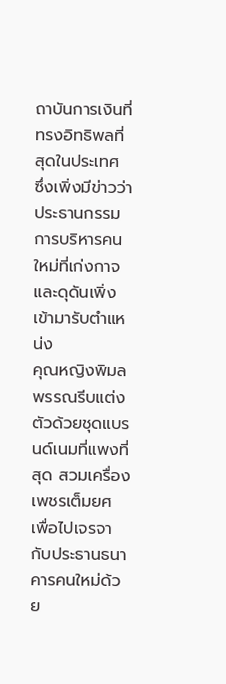ถาบันการเงินที่ทรงอิทธิพลที่สุดในประเทศ ซึ่งเพิ่งมีข่าวว่าประธานกรรมการบริหารคนใหม่ที่เก่งกาจและดุดันเพิ่งเข้ามารับตำแหน่ง
คุณหญิงพิมลพรรณรีบแต่งตัวด้วยชุดแบรนด์เนมที่แพงที่สุด สวมเครื่องเพชรเต็มยศ เพื่อไปเจรจากับประธานธนาคารคนใหม่ด้วย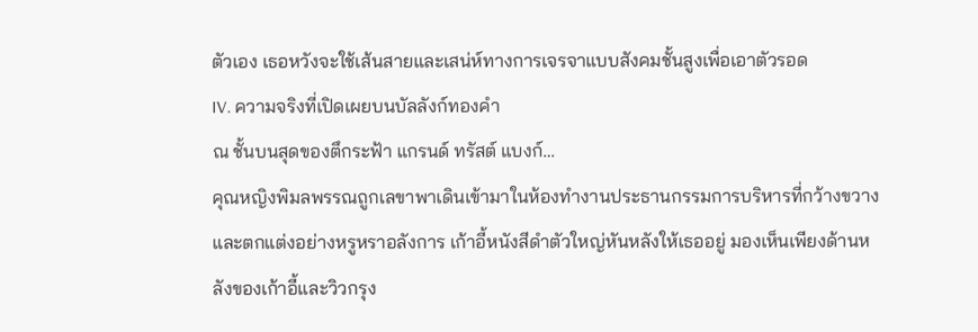ตัวเอง เธอหวังจะใช้เส้นสายและเสน่ห์ทางการเจรจาแบบสังคมชั้นสูงเพื่อเอาตัวรอด
IV. ความจริงที่เปิดเผยบนบัลลังก์ทองคำ
ณ ชั้นบนสุดของตึกระฟ้า แกรนด์ ทรัสต์ แบงก์…
คุณหญิงพิมลพรรณถูกเลขาพาเดินเข้ามาในห้องทำงานประธานกรรมการบริหารที่กว้างขวางและตกแต่งอย่างหรูหราอลังการ เก้าอี้หนังสีดำตัวใหญ่หันหลังให้เธออยู่ มองเห็นเพียงด้านหลังของเก้าอี้และวิวกรุง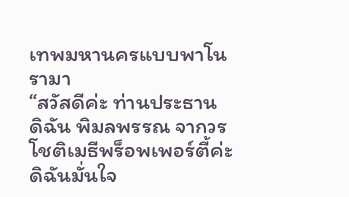เทพมหานครแบบพาโนรามา
“สวัสดีค่ะ ท่านประธาน ดิฉัน พิมลพรรณ จากวรโชติเมธีพร็อพเพอร์ตี้ค่ะ ดิฉันมั่นใจ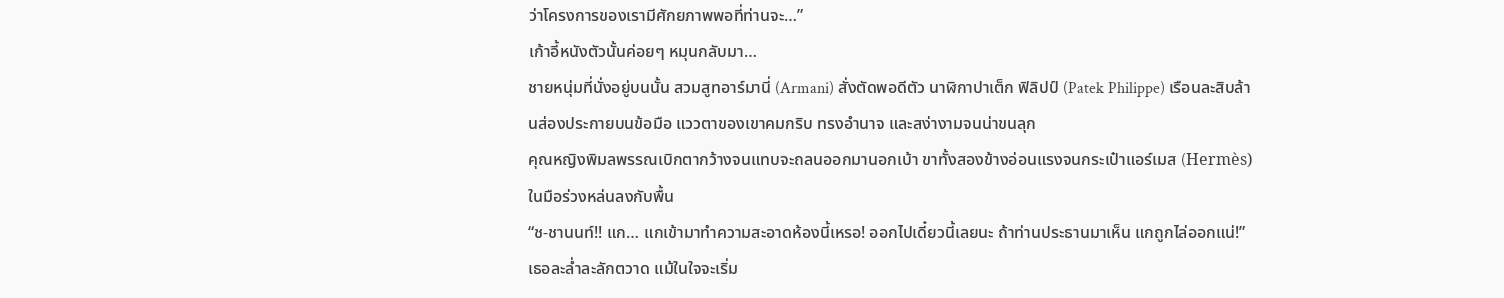ว่าโครงการของเรามีศักยภาพพอที่ท่านจะ…”
เก้าอี้หนังตัวนั้นค่อยๆ หมุนกลับมา…
ชายหนุ่มที่นั่งอยู่บนนั้น สวมสูทอาร์มานี่ (Armani) สั่งตัดพอดีตัว นาฬิกาปาเต็ก ฟิลิปป์ (Patek Philippe) เรือนละสิบล้านส่องประกายบนข้อมือ แววตาของเขาคมกริบ ทรงอำนาจ และสง่างามจนน่าขนลุก
คุณหญิงพิมลพรรณเบิกตากว้างจนแทบจะถลนออกมานอกเบ้า ขาทั้งสองข้างอ่อนแรงจนกระเป๋าแอร์เมส (Hermès) ในมือร่วงหล่นลงกับพื้น
“ช-ชานนท์!! แก… แกเข้ามาทำความสะอาดห้องนี้เหรอ! ออกไปเดี๋ยวนี้เลยนะ ถ้าท่านประธานมาเห็น แกถูกไล่ออกแน่!” เธอละล่ำละลักตวาด แม้ในใจจะเริ่ม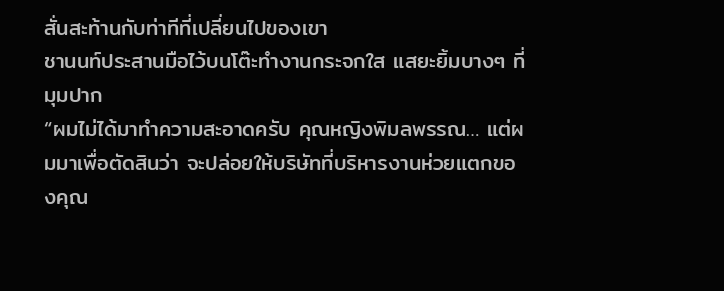สั่นสะท้านกับท่าทีที่เปลี่ยนไปของเขา
ชานนท์ประสานมือไว้บนโต๊ะทำงานกระจกใส แสยะยิ้มบางๆ ที่มุมปาก
“ผมไม่ได้มาทำความสะอาดครับ คุณหญิงพิมลพรรณ… แต่ผมมาเพื่อตัดสินว่า จะปล่อยให้บริษัทที่บริหารงานห่วยแตกของคุณ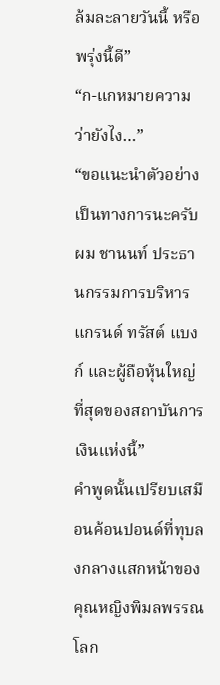ล้มละลายวันนี้ หรือพรุ่งนี้ดี”
“ก-แกหมายความว่ายังไง…”
“ขอแนะนำตัวอย่างเป็นทางการนะครับ ผม ชานนท์ ประธานกรรมการบริหาร แกรนด์ ทรัสต์ แบงก์ และผู้ถือหุ้นใหญ่ที่สุดของสถาบันการเงินแห่งนี้”
คำพูดนั้นเปรียบเสมือนค้อนปอนด์ที่ทุบลงกลางแสกหน้าของคุณหญิงพิมลพรรณ โลก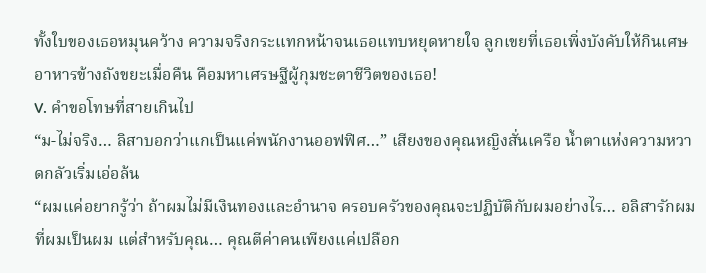ทั้งใบของเธอหมุนคว้าง ความจริงกระแทกหน้าจนเธอแทบหยุดหายใจ ลูกเขยที่เธอเพิ่งบังคับให้กินเศษอาหารข้างถังขยะเมื่อคืน คือมหาเศรษฐีผู้กุมชะตาชีวิตของเธอ!
V. คำขอโทษที่สายเกินไป
“ม-ไม่จริง… ลิสาบอกว่าแกเป็นแค่พนักงานออฟฟิศ…” เสียงของคุณหญิงสั่นเครือ น้ำตาแห่งความหวาดกลัวเริ่มเอ่อล้น
“ผมแค่อยากรู้ว่า ถ้าผมไม่มีเงินทองและอำนาจ ครอบครัวของคุณจะปฏิบัติกับผมอย่างไร… อลิสารักผมที่ผมเป็นผม แต่สำหรับคุณ… คุณตีค่าคนเพียงแค่เปลือก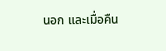นอก และเมื่อคืน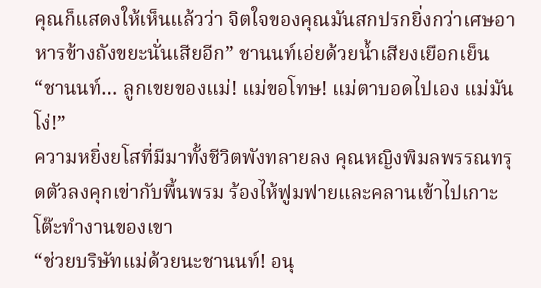คุณก็แสดงให้เห็นแล้วว่า จิตใจของคุณมันสกปรกยิ่งกว่าเศษอาหารข้างถังขยะนั่นเสียอีก” ชานนท์เอ่ยด้วยน้ำเสียงเยือกเย็น
“ชานนท์… ลูกเขยของแม่! แม่ขอโทษ! แม่ตาบอดไปเอง แม่มันโง่!”
ความหยิ่งยโสที่มีมาทั้งชีวิตพังทลายลง คุณหญิงพิมลพรรณทรุดตัวลงคุกเข่ากับพื้นพรม ร้องไห้ฟูมฟายและคลานเข้าไปเกาะโต๊ะทำงานของเขา
“ช่วยบริษัทแม่ด้วยนะชานนท์! อนุ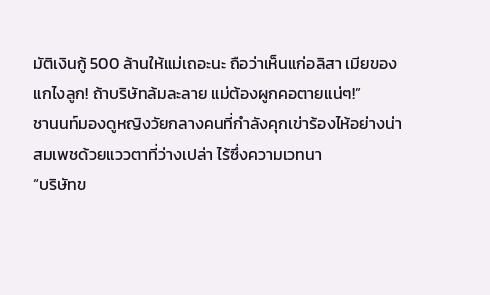มัติเงินกู้ 500 ล้านให้แม่เถอะนะ ถือว่าเห็นแก่อลิสา เมียของแกไงลูก! ถ้าบริษัทล้มละลาย แม่ต้องผูกคอตายแน่ๆ!”
ชานนท์มองดูหญิงวัยกลางคนที่กำลังคุกเข่าร้องไห้อย่างน่าสมเพชด้วยแววตาที่ว่างเปล่า ไร้ซึ่งความเวทนา
“บริษัทข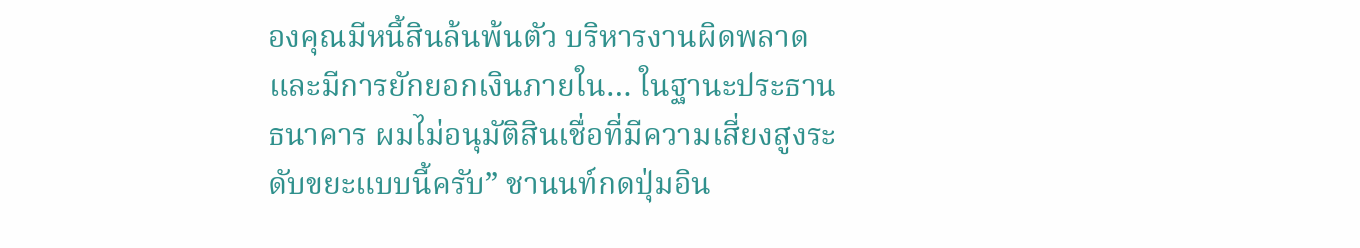องคุณมีหนี้สินล้นพ้นตัว บริหารงานผิดพลาด และมีการยักยอกเงินภายใน… ในฐานะประธานธนาคาร ผมไม่อนุมัติสินเชื่อที่มีความเสี่ยงสูงระดับขยะแบบนี้ครับ” ชานนท์กดปุ่มอิน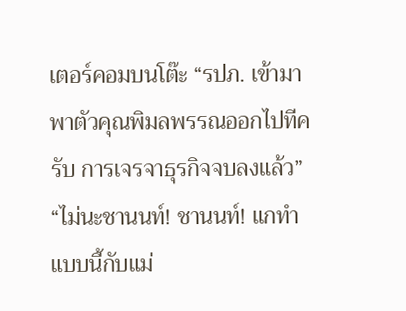เตอร์คอมบนโต๊ะ “รปภ. เข้ามาพาตัวคุณพิมลพรรณออกไปทีครับ การเจรจาธุรกิจจบลงแล้ว”
“ไม่นะชานนท์! ชานนท์! แกทำแบบนี้กับแม่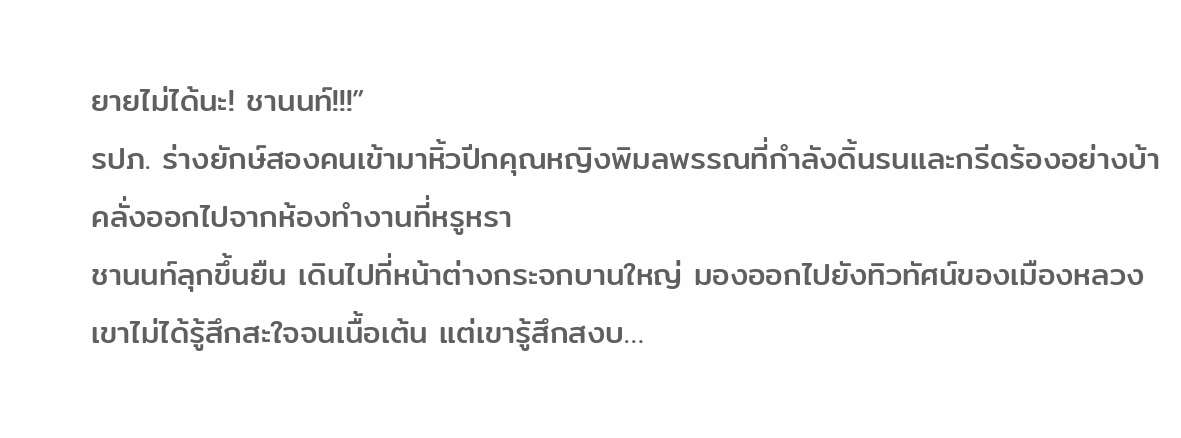ยายไม่ได้นะ! ชานนท์!!!”
รปภ. ร่างยักษ์สองคนเข้ามาหิ้วปีกคุณหญิงพิมลพรรณที่กำลังดิ้นรนและกรีดร้องอย่างบ้าคลั่งออกไปจากห้องทำงานที่หรูหรา
ชานนท์ลุกขึ้นยืน เดินไปที่หน้าต่างกระจกบานใหญ่ มองออกไปยังทิวทัศน์ของเมืองหลวง เขาไม่ได้รู้สึกสะใจจนเนื้อเต้น แต่เขารู้สึกสงบ…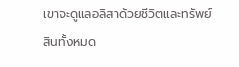เขาจะดูแลอลิสาด้วยชีวิตและทรัพย์สินทั้งหมด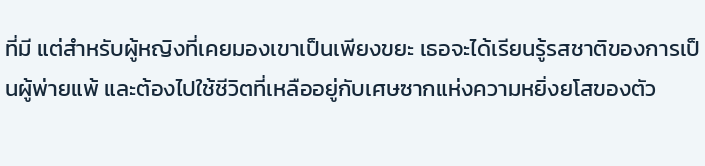ที่มี แต่สำหรับผู้หญิงที่เคยมองเขาเป็นเพียงขยะ เธอจะได้เรียนรู้รสชาติของการเป็นผู้พ่ายแพ้ และต้องไปใช้ชีวิตที่เหลืออยู่กับเศษซากแห่งความหยิ่งยโสของตัว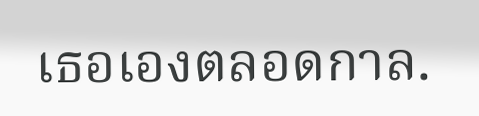เธอเองตลอดกาล.